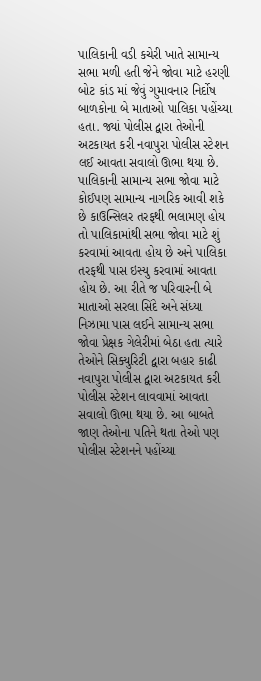પાલિકાની વડી કચેરી ખાતે સામાન્ય સભા મળી હતી જેને જોવા માટે હરણી બોટ કાંડ માં જેવું ગુમાવનાર નિર્દોષ બાળકોના બે માતાઓ પાલિકા પહોંચ્યા હતા. જ્યાં પોલીસ દ્વારા તેઓની અટકાયત કરી નવાપુરા પોલીસ સ્ટેશન લઈ આવતા સવાલો ઊભા થયા છે.
પાલિકાની સામાન્ય સભા જોવા માટે કોઈપણ સામાન્ય નાગરિક આવી શકે છે કાઉન્સિલર તરફથી ભલામણ હોય તો પાલિકામાંથી સભા જોવા માટે શું કરવામાં આવતા હોય છે અને પાલિકા તરફથી પાસ ઇસ્યુ કરવામાં આવતા હોય છે. આ રીતે જ પરિવારની બે માતાઓ સરલા સિંદે અને સંધ્યા નિઝામા પાસ લઈને સામાન્ય સભા જોવા પ્રેક્ષક ગેલેરીમાં બેઠા હતા ત્યારે તેઓને સિક્યુરિટી દ્વારા બહાર કાઢી નવાપુરા પોલીસ દ્વારા અટકાયત કરી પોલીસ સ્ટેશન લાવવામાં આવતા સવાલો ઊભા થયા છે. આ બાબતે જાણ તેઓના પતિને થતા તેઓ પણ પોલીસ સ્ટેશનને પહોંચ્યા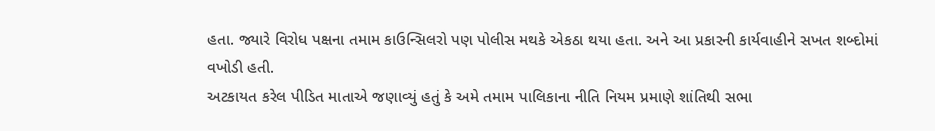હતા. જ્યારે વિરોધ પક્ષના તમામ કાઉન્સિલરો પણ પોલીસ મથકે એકઠા થયા હતા. અને આ પ્રકારની કાર્યવાહીને સખત શબ્દોમાં વખોડી હતી.
અટકાયત કરેલ પીડિત માતાએ જણાવ્યું હતું કે અમે તમામ પાલિકાના નીતિ નિયમ પ્રમાણે શાંતિથી સભા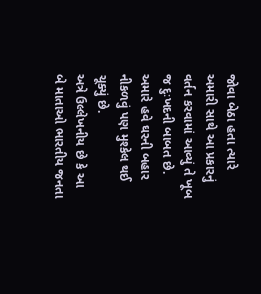જોવા બેઠા હતા ત્યારે અમારી સાથે આ પ્રકારનું વર્તન કરવામાં આવ્યું તે ખૂબ જ દુઃખદની બાબત છે. અમારે હવે ઘરની બહાર નીકળવું પણ મુશ્કેલ થઈ ચૂક્યું છે.
અત્રે ઉલ્લેખનીય છે કે આ બે માતાઓ ભારતીય જનતા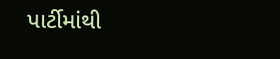પાર્ટીમાંથી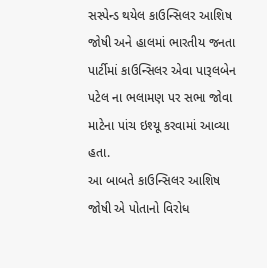સસ્પેન્ડ થયેલ કાઉન્સિલર આશિષ જોષી અને હાલમાં ભારતીય જનતા પાર્ટીમાં કાઉન્સિલર એવા પારૂલબેન પટેલ ના ભલામણ પર સભા જોવા માટેના પાંચ ઇશ્યૂ કરવામાં આવ્યા હતા.
આ બાબતે કાઉન્સિલર આશિષ જોષી એ પોતાનો વિરોધ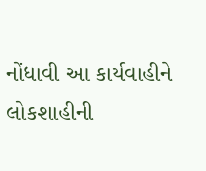નોંધાવી આ કાર્યવાહીને લોકશાહીની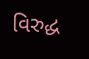વિરુદ્ધ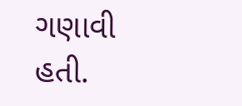ગણાવી હતી.